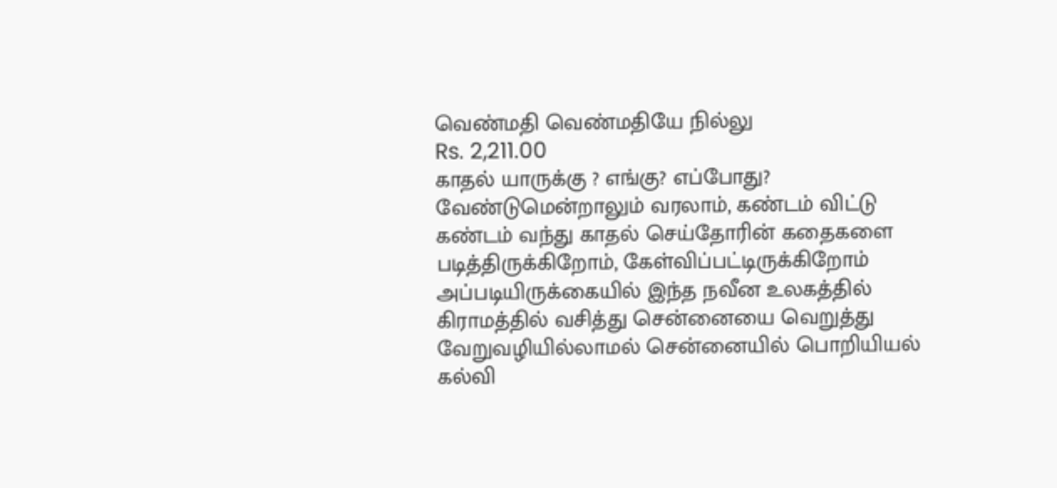வெண்மதி வெண்மதியே நில்லு
Rs. 2,211.00
காதல் யாருக்கு ? எங்கு? எப்போது? வேண்டுமென்றாலும் வரலாம், கண்டம் விட்டு கண்டம் வந்து காதல் செய்தோரின் கதைகளை படித்திருக்கிறோம், கேள்விப்பட்டிருக்கிறோம் அப்படியிருக்கையில் இந்த நவீன உலகத்தில் கிராமத்தில் வசித்து சென்னையை வெறுத்து வேறுவழியில்லாமல் சென்னையில் பொறியியல் கல்வி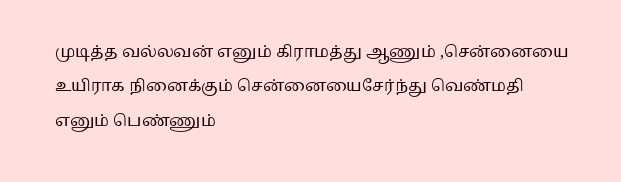முடித்த வல்லவன் எனும் கிராமத்து ஆணும் ,சென்னையை உயிராக நினைக்கும் சென்னையைசேர்ந்து வெண்மதி எனும் பெண்ணும்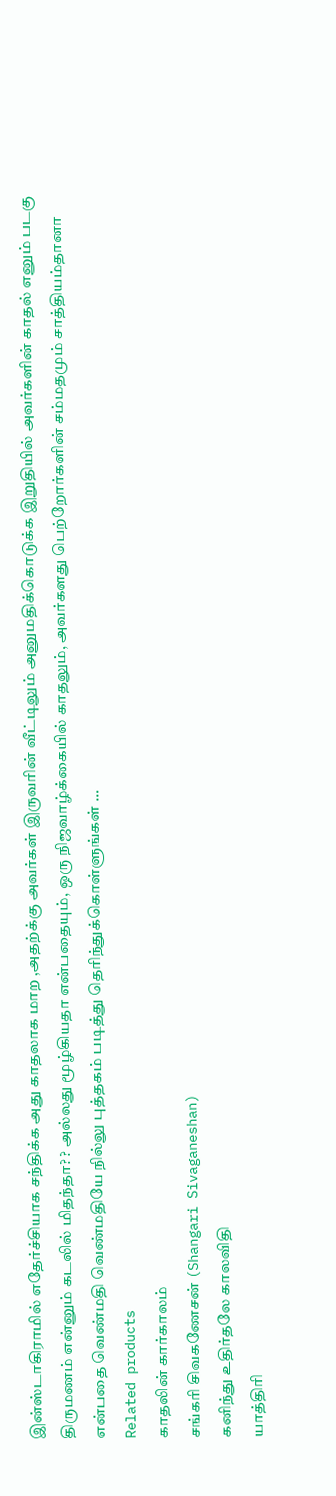இன்ஸ்டாகிராமில் எதேர்ச்சியாக சந்திக்க அது காதலாக மாற ,அதற்க்கு அவர்கள் இருவரின் வீட்டிலும் அனுமதிக்கொடுக்க இறுதியில் அவர்களின் காதல் எனும் படகு திருமணம் என்னும் கடலில் மிதந்தா? ? அல்லது மூழ்கியதா என்பதையும், ஒரு நிஜவாழ்க்கையில் காதலும், அவர்களது பெற்றோர்களின் சம்மதமும் சாத்தியம்தானா என்பதை வெண்மதி வெண்மதியே நில்லு புத்தகம் படித்து தெரிந்துக்கொள்ளுங்கள் …
Related products
காதலின் கார்காலம்
சங்கரி சிவகணேசன் (Shangari Sivaganeshan)
கனிந்து உதிர்தலே காலவிதி
யாத்திரி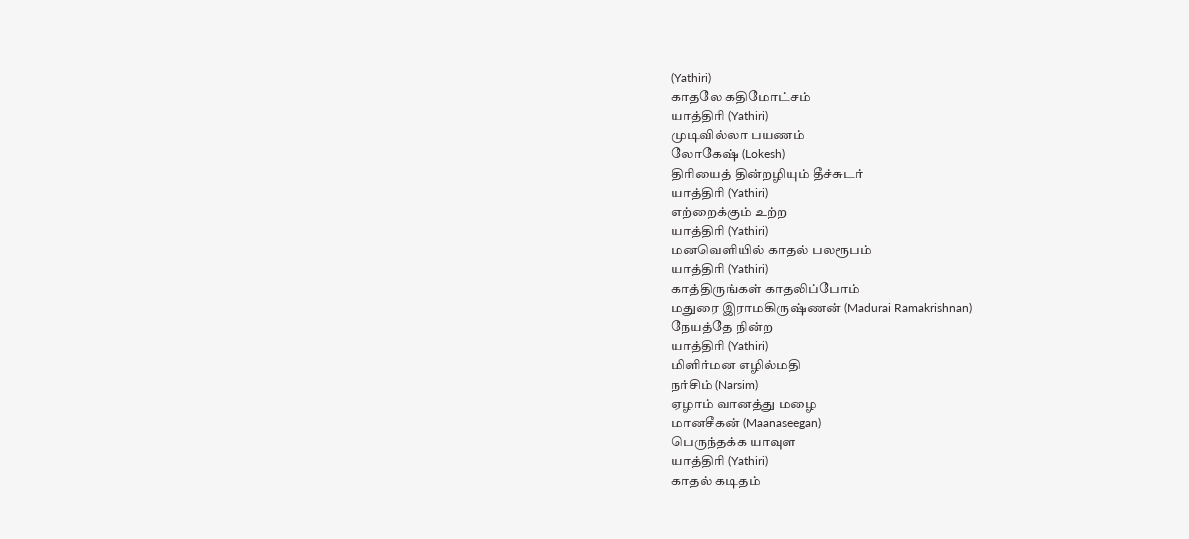(Yathiri)
காதலே கதிமோட்சம்
யாத்திரி (Yathiri)
முடிவில்லா பயணம்
லோகேஷ் (Lokesh)
திரியைத் தின்றழியும் தீச்சுடர்
யாத்திரி (Yathiri)
எற்றைக்கும் உற்ற
யாத்திரி (Yathiri)
மனவெளியில் காதல் பலரூபம்
யாத்திரி (Yathiri)
காத்திருங்கள் காதலிப்போம்
மதுரை இராமகிருஷ்ணன் (Madurai Ramakrishnan)
நேயத்தே நின்ற
யாத்திரி (Yathiri)
மிளிர்மன எழில்மதி
நர்சிம் (Narsim)
ஏழாம் வானத்து மழை
மானசீகன் (Maanaseegan)
பெருந்தக்க யாவுள
யாத்திரி (Yathiri)
காதல் கடிதம்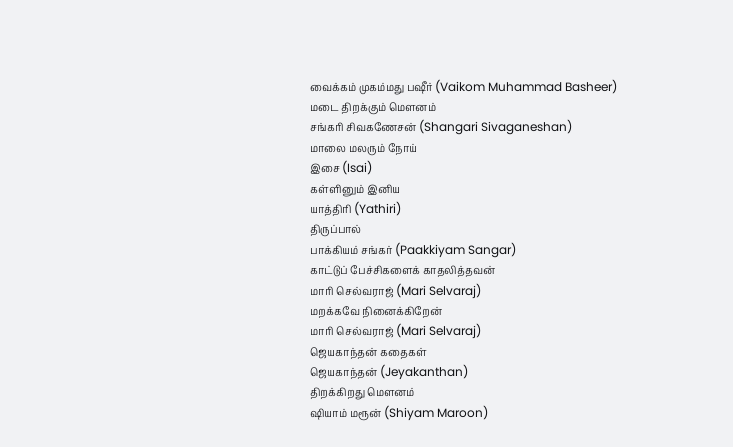வைக்கம் முகம்மது பஷீர் (Vaikom Muhammad Basheer)
மடை திறக்கும் மௌனம்
சங்கரி சிவகணேசன் (Shangari Sivaganeshan)
மாலை மலரும் நோய்
இசை (Isai)
கள்ளினும் இனிய
யாத்திரி (Yathiri)
திருப்பால்
பாக்கியம் சங்கர் (Paakkiyam Sangar)
காட்டுப் பேச்சிகளைக் காதலித்தவன்
மாரி செல்வராஜ் (Mari Selvaraj)
மறக்கவே நினைக்கிறேன்
மாரி செல்வராஜ் (Mari Selvaraj)
ஜெயகாந்தன் கதைகள்
ஜெயகாந்தன் (Jeyakanthan)
திறக்கிறது மௌனம்
ஷியாம் மரூன் (Shiyam Maroon)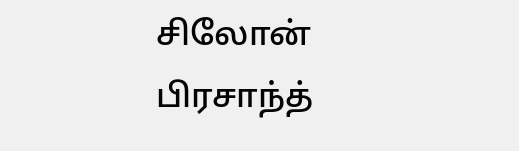சிலோன்
பிரசாந்த்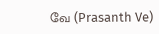வே (Prasanth Ve)